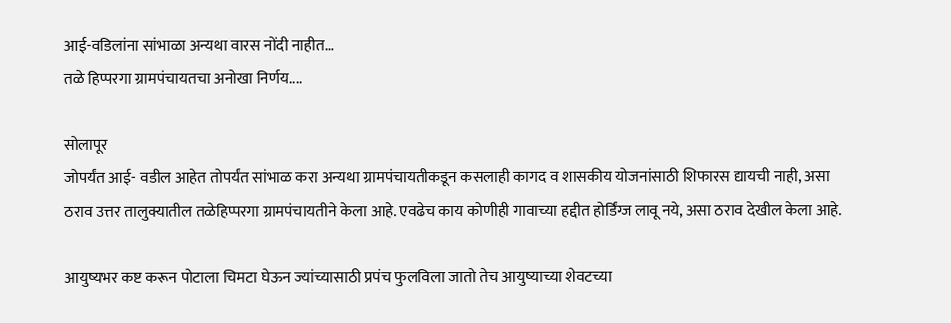आई-वडिलांना सांभाळा अन्यथा वारस नोंदी नाहीत…
तळे हिप्परगा ग्रामपंचायतचा अनोखा निर्णय....

सोलापूर
जोपर्यंत आई- वडील आहेत तोपर्यंत सांभाळ करा अन्यथा ग्रामपंचायतीकडून कसलाही कागद व शासकीय योजनांसाठी शिफारस द्यायची नाही, असा ठराव उत्तर तालुक्यातील तळेहिप्परगा ग्रामपंचायतीने केला आहे. एवढेच काय कोणीही गावाच्या हद्दीत होर्डिंग्ज लावू नये, असा ठराव देखील केला आहे.

आयुष्यभर कष्ट करून पोटाला चिमटा घेऊन ज्यांच्यासाठी प्रपंच फुलविला जातो तेच आयुष्याच्या शेवटच्या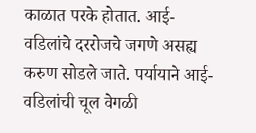काळात परके होतात. आई-वडिलांचे दररोजचे जगणे असह्य करुण सोडले जाते. पर्यायाने आई- वडिलांची चूल वेगळी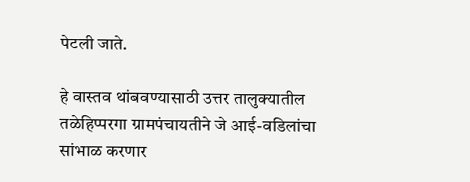पेटली जाते.

हे वास्तव थांबवण्यासाठी उत्तर तालुक्यातील तळेहिप्परगा ग्रामपंचायतीने जे आई-वडिलांचा सांभाळ करणार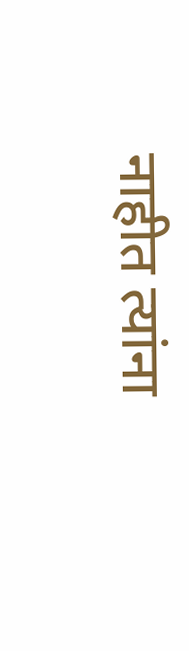नाहीत त्यांना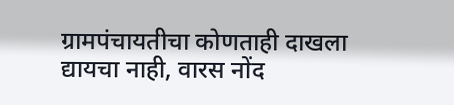ग्रामपंचायतीचा कोणताही दाखला द्यायचा नाही, वारस नोंद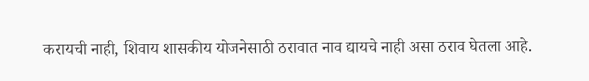करायची नाही, शिवाय शासकीय योजनेसाठी ठरावात नाव द्यायचे नाही असा ठराव घेतला आहे.